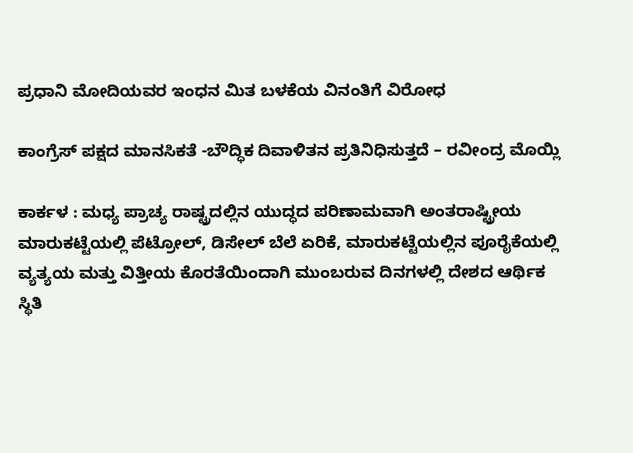ಪ್ರಧಾನಿ ಮೋದಿಯವರ ಇಂಧನ ಮಿತ ಬಳಕೆಯ ವಿನಂತಿಗೆ ವಿರೋಧ

ಕಾಂಗ್ರೆಸ್ ಪಕ್ಷದ ಮಾನಸಿಕತೆ -ಬೌದ್ಧಿಕ ದಿವಾಳಿತನ ಪ್ರತಿನಿಧಿಸುತ್ತದೆ – ರವೀಂದ್ರ ಮೊಯ್ಲಿ

ಕಾರ್ಕಳ : ಮಧ್ಯ ಪ್ರಾಚ್ಯ ರಾಷ್ಟ್ರದಲ್ಲಿನ ಯುದ್ಧದ ಪರಿಣಾಮವಾಗಿ ಅಂತರಾಷ್ಟ್ರೀಯ ಮಾರುಕಟ್ಟೆಯಲ್ಲಿ ಪೆಟ್ರೋಲ್, ಡಿಸೇಲ್ ಬೆಲೆ ಏರಿಕೆ, ಮಾರುಕಟ್ಟೆಯಲ್ಲಿನ ಪೂರೈಕೆಯಲ್ಲಿ ವ್ಯತ್ಯಯ ಮತ್ತು ವಿತ್ತೀಯ ಕೊರತೆಯಿಂದಾಗಿ ಮುಂಬರುವ ದಿನಗಳಲ್ಲಿ ದೇಶದ ಆರ್ಥಿಕ ಸ್ಥಿತಿ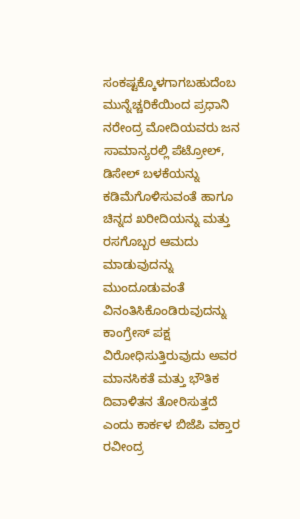ಸಂಕಷ್ಟಕ್ಕೊಳಗಾಗಬಹುದೆಂಬ ಮುನ್ನೆಚ್ಚರಿಕೆಯಿಂದ ಪ್ರಧಾನಿ ನರೇಂದ್ರ ಮೋದಿಯವರು ಜನ ಸಾಮಾನ್ಯರಲ್ಲಿ ಪೆಟ್ರೋಲ್, ಡಿಸೇಲ್ ಬಳಕೆಯನ್ನು ಕಡಿಮೆಗೊಳಿಸುವಂತೆ ಹಾಗೂ ಚಿನ್ನದ ಖರೀದಿಯನ್ನು ಮತ್ತು ರಸಗೊಬ್ಬರ ಆಮದು ಮಾಡುವುದನ್ನು ಮುಂದೂಡುವಂತೆ ವಿನಂತಿಸಿಕೊಂಡಿರುವುದನ್ನು ಕಾಂಗ್ರೇಸ್ ಪಕ್ಷ ವಿರೋಧಿಸುತ್ತಿರುವುದು ಅವರ ಮಾನಸಿಕತೆ ಮತ್ತು ಭೌತಿಕ ದಿವಾಳಿತನ ತೋರಿಸುತ್ತದೆ ಎಂದು ಕಾರ್ಕಳ ಬಿಜೆಪಿ ವಕ್ತಾರ ರವೀಂದ್ರ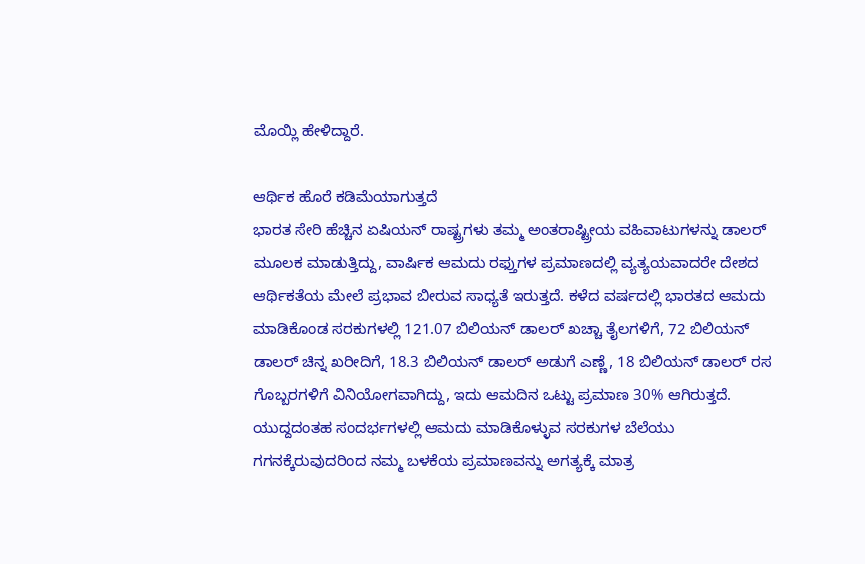ಮೊಯ್ಲಿ ಹೇಳಿದ್ದಾರೆ.

ಆರ್ಥಿಕ ಹೊರೆ ಕಡಿಮೆಯಾಗುತ್ತದೆ
ಭಾರತ ಸೇರಿ ಹೆಚ್ಚಿನ ಏಷಿಯನ್ ರಾಷ್ಟ್ರಗಳು ತಮ್ಮ ಅಂತರಾಷ್ಟ್ರೀಯ ವಹಿವಾಟುಗಳನ್ನು ಡಾಲರ್ ಮೂಲಕ ಮಾಡುತ್ತಿದ್ದು, ವಾರ್ಷಿಕ ಆಮದು ರಫ್ತುಗಳ ಪ್ರಮಾಣದಲ್ಲಿ ವ್ಯತ್ಯಯವಾದರೇ ದೇಶದ ಆರ್ಥಿಕತೆಯ ಮೇಲೆ ಪ್ರಭಾವ ಬೀರುವ ಸಾಧ್ಯತೆ ಇರುತ್ತದೆ. ಕಳೆದ ವರ್ಷದಲ್ಲಿ ಭಾರತದ ಆಮದು ಮಾಡಿಕೊಂಡ ಸರಕುಗಳಲ್ಲಿ 121.07 ಬಿಲಿಯನ್ ಡಾಲರ್ ಖಚ್ಚಾ ತೈಲಗಳಿಗೆ, 72 ಬಿಲಿಯನ್ ಡಾಲರ್ ಚಿನ್ನ ಖರೀದಿಗೆ, 18.3 ಬಿಲಿಯನ್ ಡಾಲರ್ ಅಡುಗೆ ಎಣ್ಣೆ, 18 ಬಿಲಿಯನ್ ಡಾಲರ್ ರಸ ಗೊಬ್ಬರಗಳಿಗೆ ವಿನಿಯೋಗವಾಗಿದ್ದು, ಇದು ಆಮದಿನ ಒಟ್ಟು ಪ್ರಮಾಣ 30% ಆಗಿರುತ್ತದೆ. ಯುದ್ದದಂತಹ ಸಂದರ್ಭಗಳಲ್ಲಿ ಆಮದು ಮಾಡಿಕೊಳ್ಳುವ ಸರಕುಗಳ ಬೆಲೆಯು ಗಗನಕ್ಕೆರುವುದರಿಂದ ನಮ್ಮ ಬಳಕೆಯ ಪ್ರಮಾಣವನ್ನು ಅಗತ್ಯಕ್ಕೆ ಮಾತ್ರ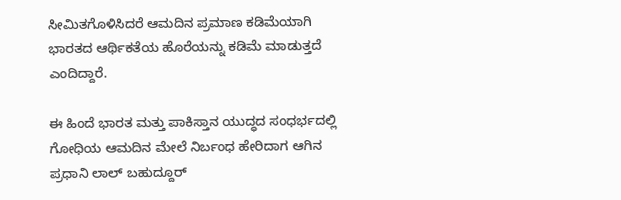ಸೀಮಿತಗೊಳಿಸಿದರೆ ಆಮದಿನ ಪ್ರಮಾಣ ಕಡಿಮೆಯಾಗಿ ಭಾರತದ ಆರ್ಥಿಕತೆಯ ಹೊರೆಯನ್ನು ಕಡಿಮೆ ಮಾಡುತ್ತದೆ ಎಂದಿದ್ದಾರೆ.

ಈ ಹಿಂದೆ ಭಾರತ ಮತ್ತು ಪಾಕಿಸ್ತಾನ ಯುದ್ಧದ ಸಂಧರ್ಭದಲ್ಲಿ ಗೋಧಿಯ ಆಮದಿನ ಮೇಲೆ ನಿರ್ಬಂಧ ಹೇರಿದಾಗ ಆಗಿನ ಪ್ರಧಾನಿ ಲಾಲ್ ಬಹುದ್ದೂ‌ರ್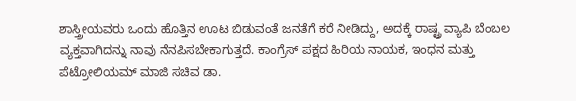ಶಾಸ್ತ್ರೀಯವರು ಒಂದು ಹೊತ್ತಿನ ಊಟ ಬಿಡುವಂತೆ ಜನತೆಗೆ ಕರೆ ನೀಡಿದ್ದು, ಅದಕ್ಕೆ ರಾಷ್ಟ್ರ ವ್ಯಾಪಿ ಬೆಂಬಲ ವ್ಯಕ್ತವಾಗಿದನ್ನು ನಾವು ನೆನಪಿಸಬೇಕಾಗುತ್ತದೆ. ಕಾಂಗ್ರೆಸ್ ಪಕ್ಷದ ಹಿರಿಯ ನಾಯಕ, ಇಂಧನ ಮತ್ತು ಪೆಟ್ರೋಲಿಯಮ್ ಮಾಜಿ ಸಚಿವ ಡಾ.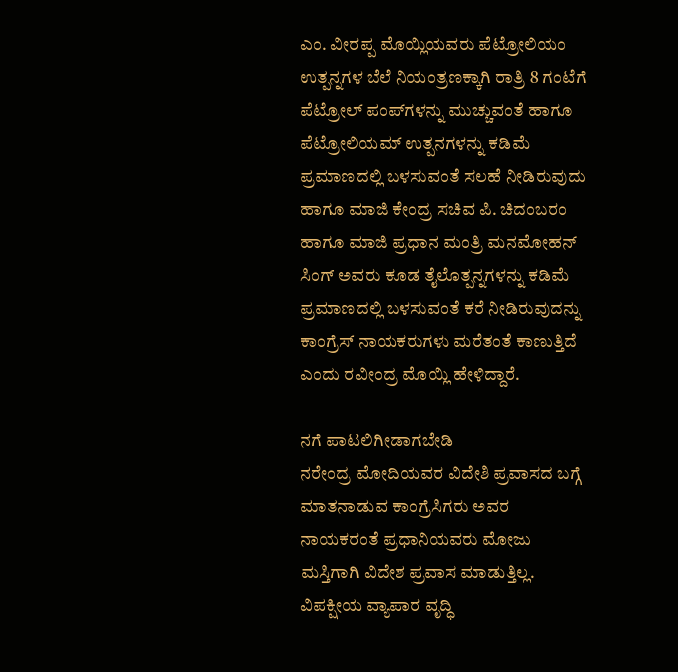ಎಂ. ವೀರಪ್ಪ ಮೊಯ್ಲಿಯವರು ಪೆಟ್ರೋಲಿಯಂ ಉತ್ಪನ್ನಗಳ ಬೆಲೆ ನಿಯಂತ್ರಣಕ್ಕಾಗಿ ರಾತ್ರಿ 8 ಗಂಟೆಗೆ ಪೆಟ್ರೋಲ್ ಪಂಪ್‌ಗಳನ್ನು ಮುಚ್ಚುವಂತೆ ಹಾಗೂ ಪೆಟ್ರೋಲಿಯಮ್ ಉತ್ಪನಗಳನ್ನು ಕಡಿಮೆ ಪ್ರಮಾಣದಲ್ಲಿ ಬಳಸುವಂತೆ ಸಲಹೆ ನೀಡಿರುವುದು ಹಾಗೂ ಮಾಜಿ ಕೇಂದ್ರ ಸಚಿವ ಪಿ. ಚಿದಂಬರಂ ಹಾಗೂ ಮಾಜಿ ಪ್ರಧಾನ ಮಂತ್ರಿ ಮನಮೋಹನ್ ಸಿಂಗ್ ಅವರು ಕೂಡ ತೈಲೊತ್ಪನ್ನಗಳನ್ನು ಕಡಿಮೆ ಪ್ರಮಾಣದಲ್ಲಿ ಬಳಸುವಂತೆ ಕರೆ ನೀಡಿರುವುದನ್ನು ಕಾಂಗ್ರೆಸ್ ನಾಯಕರುಗಳು ಮರೆತಂತೆ ಕಾಣುತ್ತಿದೆ ಎಂದು ರವೀಂದ್ರ ಮೊಯ್ಲಿ ಹೇಳಿದ್ದಾರೆ.

ನಗೆ ಪಾಟಲಿಗೀಡಾಗಬೇಡಿ
ನರೇಂದ್ರ ಮೋದಿಯವರ ವಿದೇಶಿ ಪ್ರವಾಸದ ಬಗ್ಗೆ ಮಾತನಾಡುವ ಕಾಂಗ್ರೆಸಿಗರು ಅವರ ನಾಯಕರಂತೆ ಪ್ರಧಾನಿಯವರು ಮೋಜು ಮಸ್ತಿಗಾಗಿ ವಿದೇಶ ಪ್ರವಾಸ ಮಾಡುತ್ತಿಲ್ಲ. ವಿಪಕ್ಷೀಯ ವ್ಯಾಪಾರ ವೃದ್ಧಿ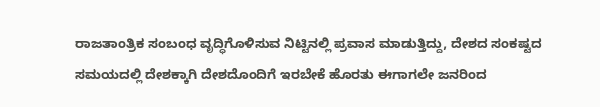ರಾಜತಾಂತ್ರಿಕ ಸಂಬಂಧ ವೃದ್ಧಿಗೊಳಿಸುವ ನಿಟ್ಟಿನಲ್ಲಿ ಪ್ರವಾಸ ಮಾಡುತ್ತಿದ್ದು, ದೇಶದ ಸಂಕಷ್ಟದ ಸಮಯದಲ್ಲಿ ದೇಶಕ್ಕಾಗಿ ದೇಶದೊಂದಿಗೆ ಇರಬೇಕೆ ಹೊರತು ಈಗಾಗಲೇ ಜನರಿಂದ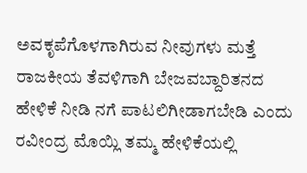ಅವಕೃಪೆಗೊಳಗಾಗಿರುವ ನೀವುಗಳು ಮತ್ತೆ ರಾಜಕೀಯ ತೆವಳಿಗಾಗಿ ಬೇಜವಬ್ದಾರಿತನದ ಹೇಳಿಕೆ ನೀಡಿ ನಗೆ ಪಾಟಲಿಗೀಡಾಗಬೇಡಿ ಎಂದು ರವೀಂದ್ರ ಮೊಯ್ಲಿ ತಮ್ಮ ಹೇಳಿಕೆಯಲ್ಲಿ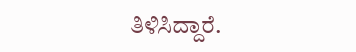ತಿಳಿಸಿದ್ದಾರೆ.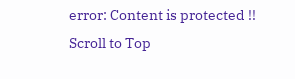error: Content is protected !!
Scroll to Top